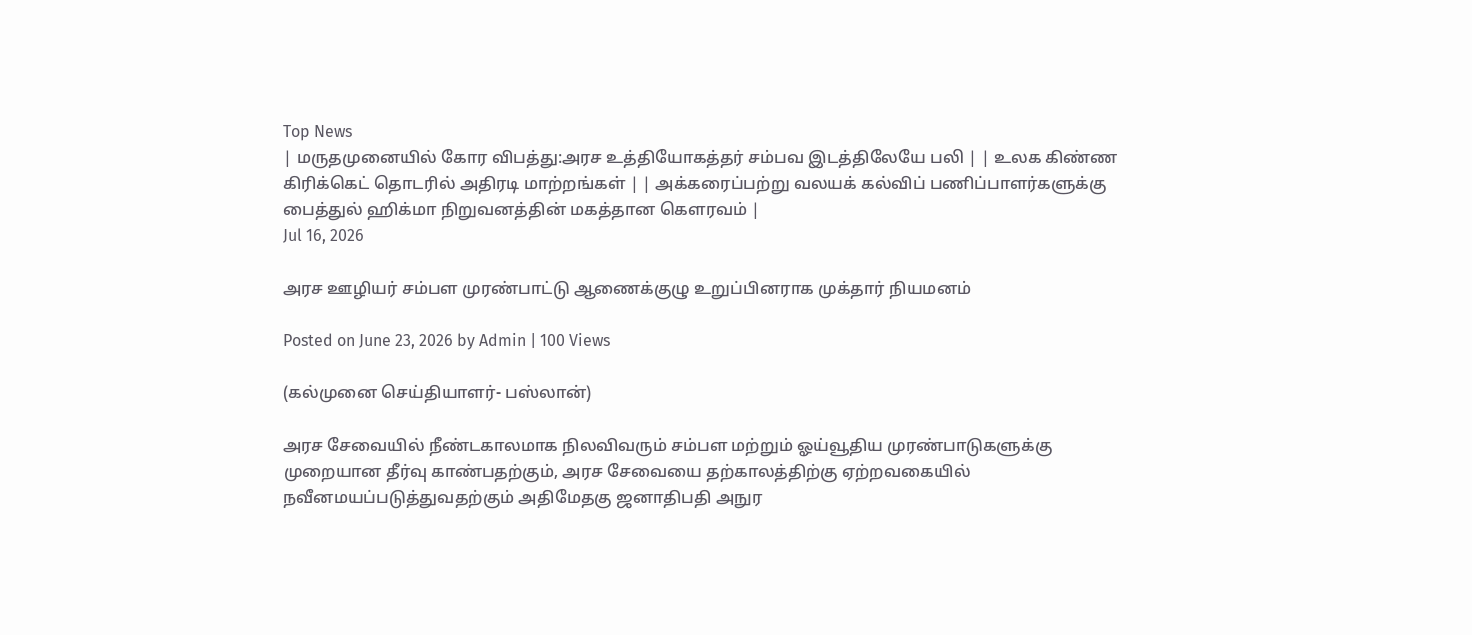Top News
| மருதமுனையில் கோர விபத்து:அரச உத்தியோகத்தர் சம்பவ இடத்திலேயே பலி | | உலக கிண்ண கிரிக்கெட் தொடரில் அதிரடி மாற்றங்கள் | | அக்கரைப்பற்று வலயக் கல்விப் பணிப்பாளர்களுக்கு பைத்துல் ஹிக்மா நிறுவனத்தின் மகத்தான கௌரவம் |
Jul 16, 2026

அரச ஊழியர் சம்பள முரண்பாட்டு ஆணைக்குழு உறுப்பினராக முக்தார் நியமனம்

Posted on June 23, 2026 by Admin | 100 Views

(கல்முனை செய்தியாளர்- பஸ்லான்)

அரச சேவையில் நீண்டகாலமாக நிலவிவரும் சம்பள மற்றும் ஓய்வூதிய முரண்பாடுகளுக்கு முறையான தீர்வு காண்பதற்கும், அரச சேவையை தற்காலத்திற்கு ஏற்றவகையில் நவீனமயப்படுத்துவதற்கும் அதிமேதகு ஜனாதிபதி அநுர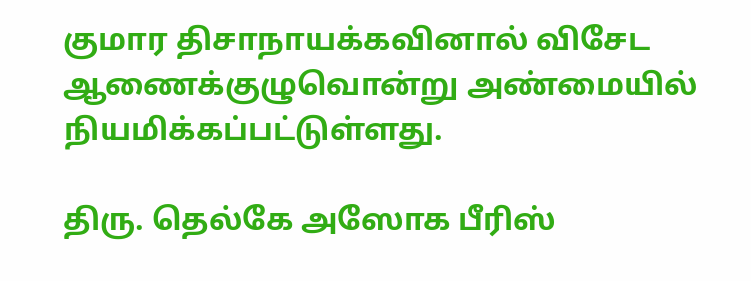குமார திசாநாயக்கவினால் விசேட ஆணைக்குழுவொன்று அண்மையில் நியமிக்கப்பட்டுள்ளது.

திரு. தெல்கே அஸோக பீரிஸ்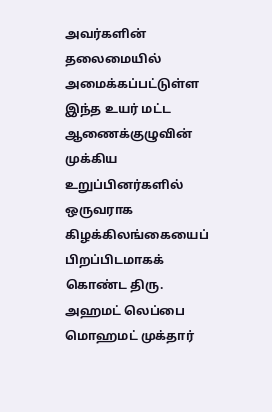அவர்களின் தலைமையில் அமைக்கப்பட்டுள்ள இந்த உயர் மட்ட ஆணைக்குழுவின் முக்கிய உறுப்பினர்களில் ஒருவராக கிழக்கிலங்கையைப் பிறப்பிடமாகக் கொண்ட திரு. அஹமட் லெப்பை மொஹமட் முக்தார்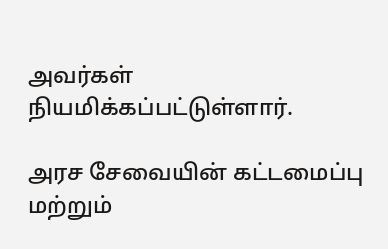அவர்கள் நியமிக்கப்பட்டுள்ளார்.

அரச சேவையின் கட்டமைப்பு மற்றும்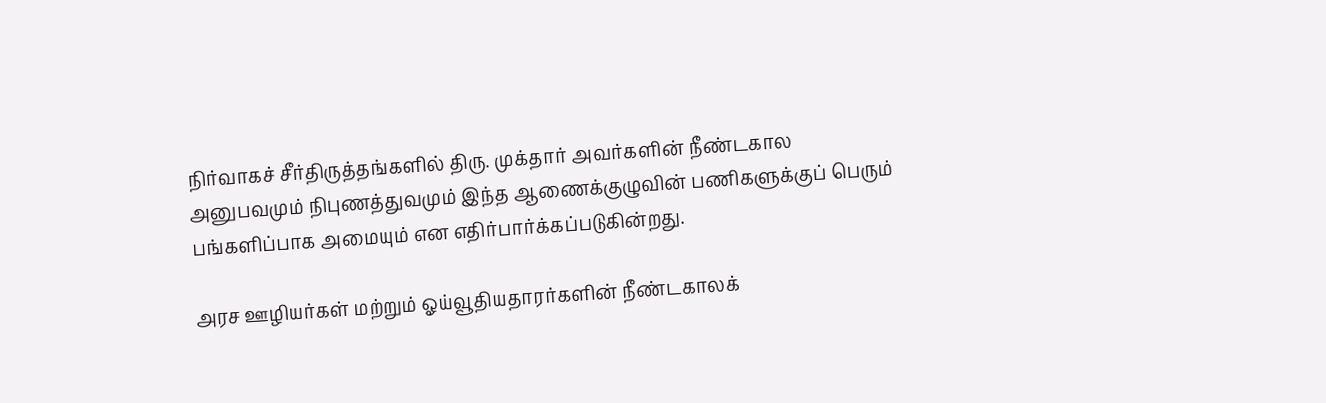நிர்வாகச் சீர்திருத்தங்களில் திரு. முக்தார் அவர்களின் நீண்டகால அனுபவமும் நிபுணத்துவமும் இந்த ஆணைக்குழுவின் பணிகளுக்குப் பெரும் பங்களிப்பாக அமையும் என எதிர்பார்க்கப்படுகின்றது.

அரச ஊழியர்கள் மற்றும் ஓய்வூதியதாரர்களின் நீண்டகாலக்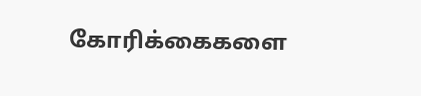கோரிக்கைகளை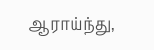ஆராய்ந்து,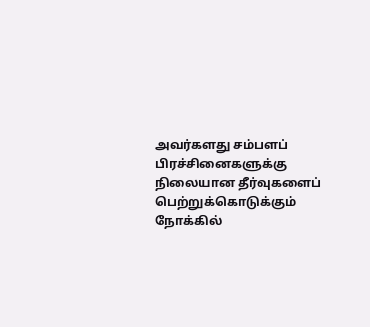அவர்களது சம்பளப் பிரச்சினைகளுக்கு நிலையான தீர்வுகளைப் பெற்றுக்கொடுக்கும் நோக்கில்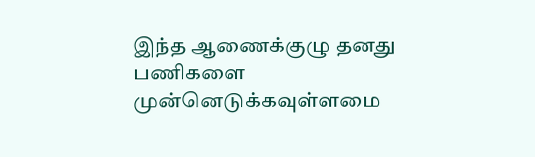இந்த ஆணைக்குழு தனது பணிகளை முன்னெடுக்கவுள்ளமை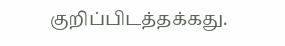குறிப்பிடத்தக்கது.